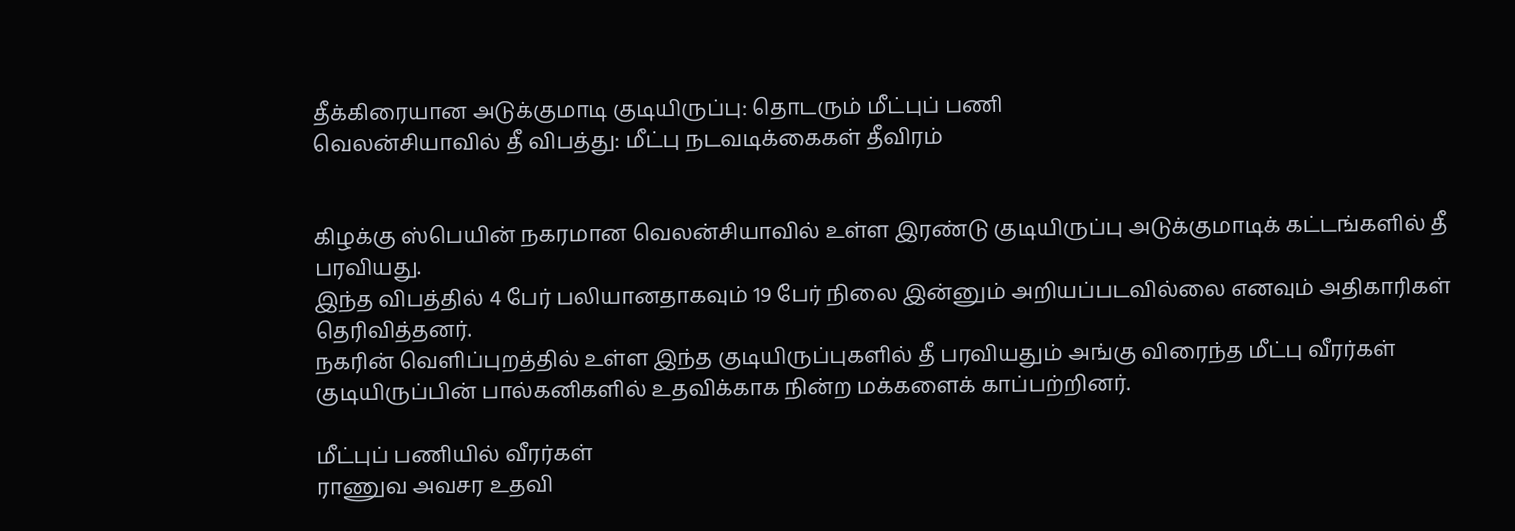தீக்கிரையான அடுக்குமாடி குடியிருப்பு: தொடரும் மீட்புப் பணி
வெலன்சியாவில் தீ விபத்து: மீட்பு நடவடிக்கைகள் தீவிரம்


கிழக்கு ஸ்பெயின் நகரமான வெலன்சியாவில் உள்ள இரண்டு குடியிருப்பு அடுக்குமாடிக் கட்டங்களில் தீ பரவியது.
இந்த விபத்தில் 4 பேர் பலியானதாகவும் 19 பேர் நிலை இன்னும் அறியப்படவில்லை எனவும் அதிகாரிகள் தெரிவித்தனர்.
நகரின் வெளிப்புறத்தில் உள்ள இந்த குடியிருப்புகளில் தீ பரவியதும் அங்கு விரைந்த மீட்பு வீரர்கள் குடியிருப்பின் பால்கனிகளில் உதவிக்காக நின்ற மக்களைக் காப்பற்றினர்.

மீட்புப் பணியில் வீரர்கள்
ராணுவ அவசர உதவி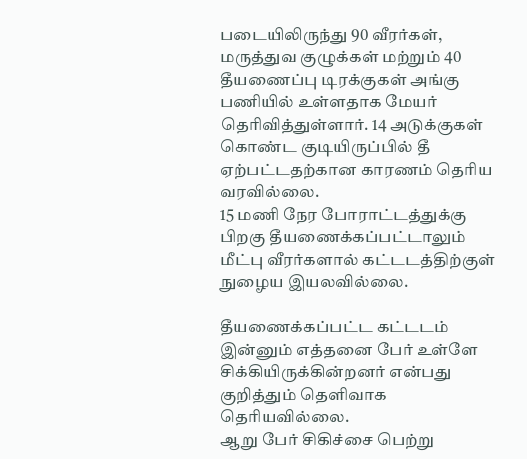படையிலிருந்து 90 வீரர்கள், மருத்துவ குழுக்கள் மற்றும் 40 தீயணைப்பு டிரக்குகள் அங்கு பணியில் உள்ளதாக மேயர் தெரிவித்துள்ளார். 14 அடுக்குகள் கொண்ட குடியிருப்பில் தீ ஏற்பட்டதற்கான காரணம் தெரிய வரவில்லை.
15 மணி நேர போராட்டத்துக்கு பிறகு தீயணைக்கப்பட்டாலும் மீட்பு வீரர்களால் கட்டடத்திற்குள் நுழைய இயலவில்லை.

தீயணைக்கப்பட்ட கட்டடம்
இன்னும் எத்தனை பேர் உள்ளே சிக்கியிருக்கின்றனர் என்பது குறித்தும் தெளிவாக தெரியவில்லை.
ஆறு பேர் சிகிச்சை பெற்று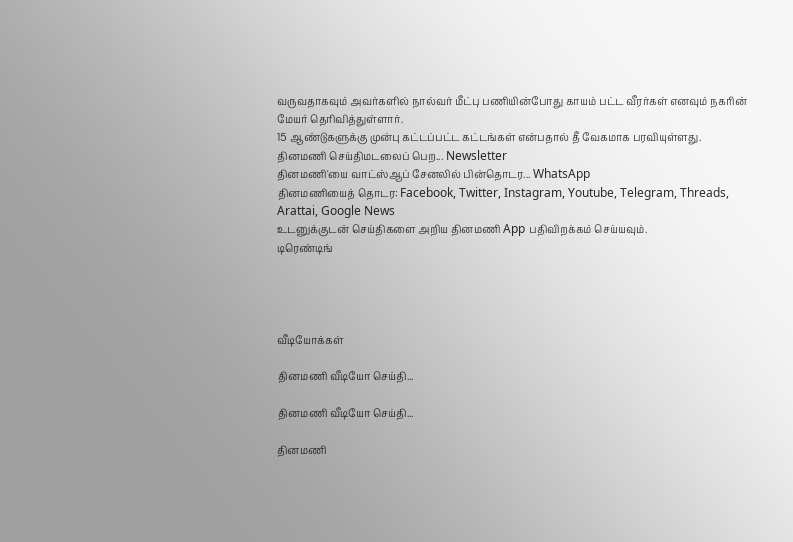வருவதாகவும் அவர்களில் நால்வர் மீட்பு பணியின்போது காயம் பட்ட வீரர்கள் எனவும் நகரின் மேயர் தெரிவித்துள்ளார்.
15 ஆண்டுகளுக்கு முன்பு கட்டப்பட்ட கட்டங்கள் என்பதால் தீ வேகமாக பரவியுள்ளது.
தினமணி செய்திமடலைப் பெற... Newsletter
தினமணி'யை வாட்ஸ்ஆப் சேனலில் பின்தொடர... WhatsApp
தினமணியைத் தொடர: Facebook, Twitter, Instagram, Youtube, Telegram, Threads, Arattai, Google News
உடனுக்குடன் செய்திகளை அறிய தினமணி App பதிவிறக்கம் செய்யவும்.
டிரெண்டிங்




வீடியோக்கள்

தினமணி வீடியோ செய்தி...

தினமணி வீடியோ செய்தி...

தினமணி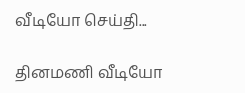வீடியோ செய்தி...

தினமணி வீடியோ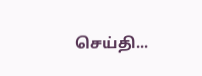செய்தி...